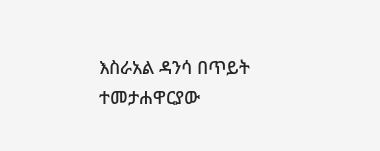እስራአል ዳንሳ በጥይት ተመታሐዋርያው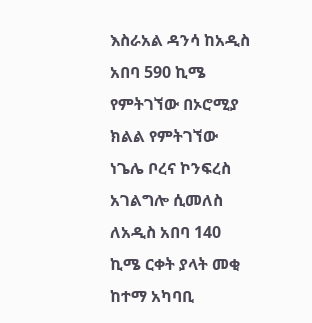እስራአል ዳንሳ ከአዲስ አበባ 590 ኪሜ የምትገኘው በኦሮሚያ ክልል የምትገኘው ነጌሌ ቦረና ኮንፍረስ አገልግሎ ሲመለስ ለአዲስ አበባ 140 ኪሜ ርቀት ያላት መቂ ከተማ አካባቢ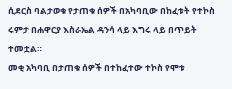ሲደርስ ባልታወቁ የታጠቁ ሰዎች በአካባቢው በከፈቱት የተኮስ ሩምታ በሐዋርያ እስራኤል ዳንሳ ላይ እግሩ ላይ በጥይት ተመቷል።
መቂ አካባቢ በታጠቁ ሰዎች በተከፈተው ተኮስ የሞቱ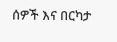ሰዎች እና በርካታ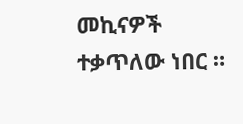መኪናዎች ተቃጥለው ነበር ።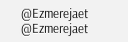@Ezmerejaet
@Ezmerejaet